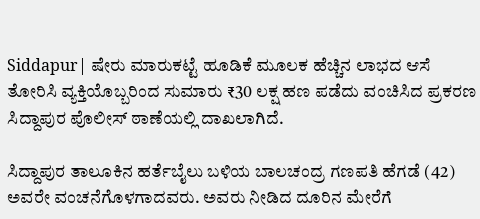Siddapur| ಷೇರು ಮಾರುಕಟ್ಟೆ ಹೂಡಿಕೆ ಮೂಲಕ ಹೆಚ್ಚಿನ ಲಾಭದ ಆಸೆ ತೋರಿಸಿ ವ್ಯಕ್ತಿಯೊಬ್ಬರಿಂದ ಸುಮಾರು ₹30 ಲಕ್ಷ ಹಣ ಪಡೆದು ವಂಚಿಸಿದ ಪ್ರಕರಣ ಸಿದ್ದಾಪುರ ಪೊಲೀಸ್ ಠಾಣೆಯಲ್ಲಿ ದಾಖಲಾಗಿದೆ.

ಸಿದ್ದಾಪುರ ತಾಲೂಕಿನ ಹರ್ತೆಬೈಲು ಬಳಿಯ ಬಾಲಚಂದ್ರ ಗಣಪತಿ ಹೆಗಡೆ (42) ಅವರೇ ವಂಚನೆಗೊಳಗಾದವರು. ಅವರು ನೀಡಿದ ದೂರಿನ ಮೇರೆಗೆ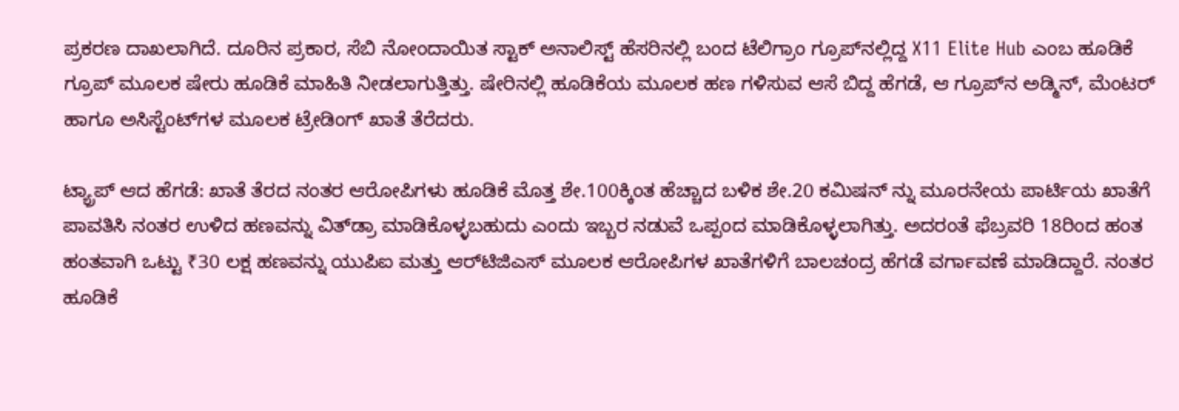ಪ್ರಕರಣ ದಾಖಲಾಗಿದೆ. ದೂರಿನ ಪ್ರಕಾರ, ಸೆಬಿ ನೋಂದಾಯಿತ ಸ್ಟಾಕ್ ಅನಾಲಿಸ್ಟ್ ಹೆಸರಿನಲ್ಲಿ ಬಂದ ಟೆಲಿಗ್ರಾಂ ಗ್ರೂಪ್‌ನಲ್ಲಿದ್ದ X11 Elite Hub ಎಂಬ ಹೂಡಿಕೆ ಗ್ರೂಪ್ ಮೂಲಕ ಷೇರು ಹೂಡಿಕೆ ಮಾಹಿತಿ ನೀಡಲಾಗುತ್ತಿತ್ತು. ಷೇರಿನಲ್ಲಿ ಹೂಡಿಕೆಯ ಮೂಲಕ ಹಣ ಗಳಿಸುವ ಆಸೆ ಬಿದ್ದ ಹೆಗಡೆ, ಆ ಗ್ರೂಪ್‌ನ ಅಡ್ಮಿನ್, ಮೆಂಟರ್ ಹಾಗೂ ಅಸಿಸ್ಟೆಂಟ್‌ಗಳ ಮೂಲಕ ಟ್ರೇಡಿಂಗ್ ಖಾತೆ ತೆರೆದರು.

ಟ್ಯ್ರಾಪ್‌ ಆದ ಹೆಗಡೆ: ಖಾತೆ ತೆರದ ನಂತರ ಆರೋಪಿಗಳು ಹೂಡಿಕೆ ಮೊತ್ತ ಶೇ.100ಕ್ಕಿಂತ ಹೆಚ್ಚಾದ ಬಳಿಕ ಶೇ.20 ಕಮಿಷನ್ ನ್ನು ಮೂರನೇಯ ಪಾರ್ಟಿಯ ಖಾತೆಗೆ ಪಾವತಿಸಿ ನಂತರ ಉಳಿದ ಹಣವನ್ನು ವಿತ್‌ಡ್ರಾ ಮಾಡಿಕೊಳ್ಳಬಹುದು ಎಂದು ಇಬ್ಬರ ನಡುವೆ ಒಪ್ಪಂದ ಮಾಡಿಕೊಳ್ಳಲಾಗಿತ್ತು. ಅದರಂತೆ ಫೆಬ್ರವರಿ 18ರಿಂದ ಹಂತ ಹಂತವಾಗಿ ಒಟ್ಟು ₹30 ಲಕ್ಷ ಹಣವನ್ನು ಯುಪಿಐ ಮತ್ತು ಆರ್‌ಟಿಜಿಎಸ್ ಮೂಲಕ ಆರೋಪಿಗಳ ಖಾತೆಗಳಿಗೆ ಬಾಲಚಂದ್ರ ಹೆಗಡೆ ವರ್ಗಾವಣೆ ಮಾಡಿದ್ದಾರೆ. ನಂತರ ಹೂಡಿಕೆ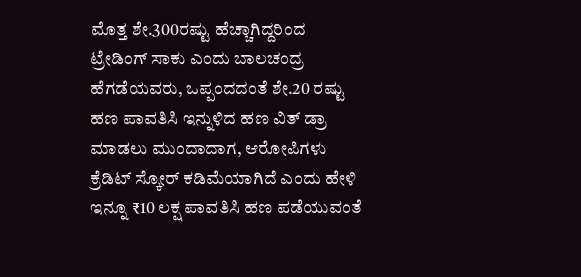ಮೊತ್ತ ಶೇ.300ರಷ್ಟು ಹೆಚ್ಚಾಗಿದ್ದರಿಂದ ಟ್ರೇಡಿಂಗ್ ಸಾಕು ಎಂದು ಬಾಲಚಂದ್ರ ಹೆಗಡೆಯವರು, ಒಪ್ಪಂದದಂತೆ ಶೇ.20 ರಷ್ಟು ಹಣ ಪಾವತಿಸಿ ಇನ್ನುಳಿದ ಹಣ ವಿತ್ ಡ್ರಾ ಮಾಡಲು ಮುಂದಾದಾಗ, ಆರೋಪಿಗಳು ಕ್ರೆಡಿಟ್ ಸ್ಕೋರ್ ಕಡಿಮೆಯಾಗಿದೆ ಎಂದು ಹೇಳಿ ಇನ್ನೂ ₹10 ಲಕ್ಷ ಪಾವತಿಸಿ ಹಣ ಪಡೆಯುವಂತೆ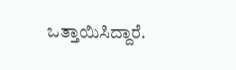ಒತ್ತಾಯಿಸಿದ್ದಾರೆ.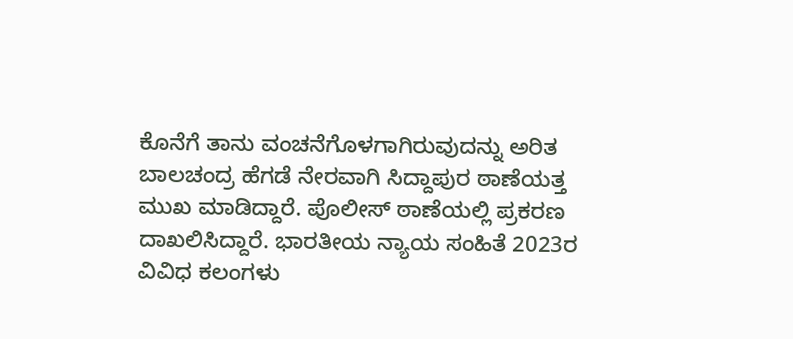ಕೊನೆಗೆ ತಾನು ವಂಚನೆಗೊಳಗಾಗಿರುವುದನ್ನು ಅರಿತ ಬಾಲಚಂದ್ರ ಹೆಗಡೆ ನೇರವಾಗಿ ಸಿದ್ದಾಪುರ ಠಾಣೆಯತ್ತ ಮುಖ ಮಾಡಿದ್ದಾರೆ. ಪೊಲೀಸ್ ಠಾಣೆಯಲ್ಲಿ ಪ್ರಕರಣ ದಾಖಲಿಸಿದ್ದಾರೆ. ಭಾರತೀಯ ನ್ಯಾಯ ಸಂಹಿತೆ 2023ರ ವಿವಿಧ ಕಲಂಗಳು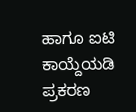ಹಾಗೂ ಐಟಿ ಕಾಯ್ದೆಯಡಿ ಪ್ರಕರಣ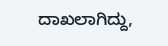ದಾಖಲಾಗಿದ್ದು,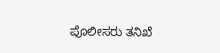ಪೊಲೀಸರು ತನಿಖೆ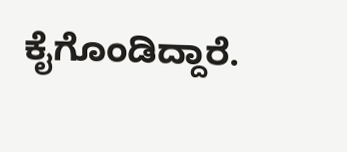ಕೈಗೊಂಡಿದ್ದಾರೆ.